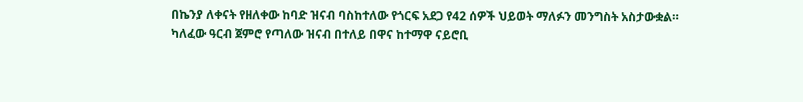በኬንያ ለቀናት የዘለቀው ከባድ ዝናብ ባስከተለው የጎርፍ አደጋ የ42 ሰዎች ህይወት ማለፉን መንግስት አስታውቋል።
ካለፈው ዓርብ ጀምሮ የጣለው ዝናብ በተለይ በዋና ከተማዋ ናይሮቢ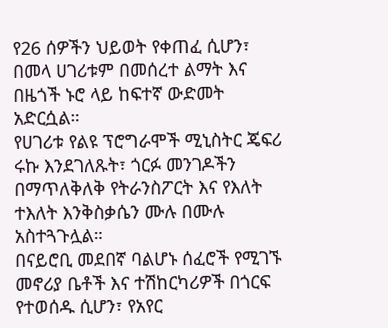የ26 ሰዎችን ህይወት የቀጠፈ ሲሆን፣ በመላ ሀገሪቱም በመሰረተ ልማት እና በዜጎች ኑሮ ላይ ከፍተኛ ውድመት አድርሷል።
የሀገሪቱ የልዩ ፕሮግራሞች ሚኒስትር ጄፍሪ ሩኩ እንደገለጹት፣ ጎርፉ መንገዶችን በማጥለቅለቅ የትራንስፖርት እና የእለት ተእለት እንቅስቃሴን ሙሉ በሙሉ አስተጓጉሏል።
በናይሮቢ መደበኛ ባልሆኑ ሰፈሮች የሚገኙ መኖሪያ ቤቶች እና ተሽከርካሪዎች በጎርፍ የተወሰዱ ሲሆን፣ የአየር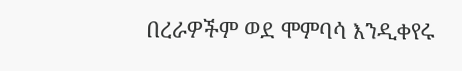በረራዎችም ወደ ሞምባሳ እንዲቀየሩ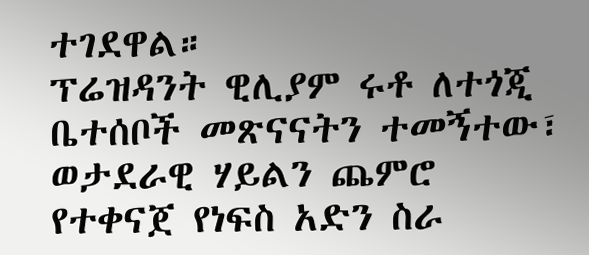ተገደዋል።
ፕሬዝዳንት ዊሊያም ሩቶ ለተጎጂ ቤተሰቦች መጽናናትን ተመኝተው፣ ወታደራዊ ሃይልን ጨምሮ የተቀናጀ የነፍስ አድን ስራ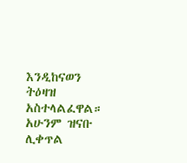እንዲከናወን ትዕዛዝ አስተላልፈዋል።
አሁንም ዝናቡ ሊቀጥል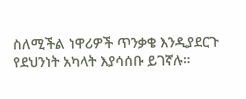ስለሚችል ነዋሪዎች ጥንቃቄ እንዲያደርጉ የደህንነት አካላት እያሳሰቡ ይገኛሉ።